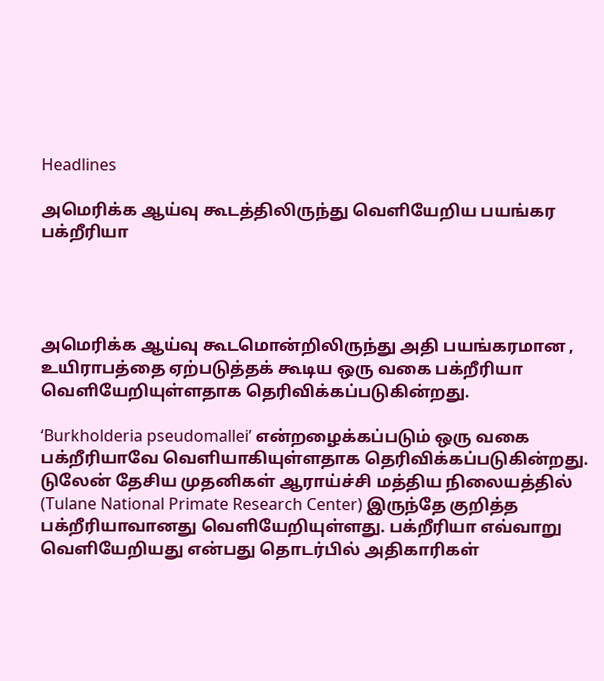Headlines

அமெரிக்க ஆய்வு கூடத்திலிருந்து வெளியேறிய பயங்கர பக்றீரியா




அமெரிக்க ஆய்வு கூடமொன்றிலிருந்து அதி பயங்கரமான , உயிராபத்தை ஏற்படுத்தக் கூடிய ஒரு வகை பக்றீரியா வெளியேறியுள்ளதாக தெரிவிக்கப்படுகின்றது.

‘Burkholderia pseudomallei’ என்றழைக்கப்படும் ஒரு வகை பக்றீரியாவே வெளியாகியுள்ளதாக தெரிவிக்கப்படுகின்றது. டுலேன் தேசிய முதனிகள் ஆராய்ச்சி மத்திய நிலையத்தில் (Tulane National Primate Research Center) இருந்தே குறித்த பக்றீரியாவானது வெளியேறியுள்ளது. பக்றீரியா எவ்வாறு வெளியேறியது என்பது தொடர்பில் அதிகாரிகள்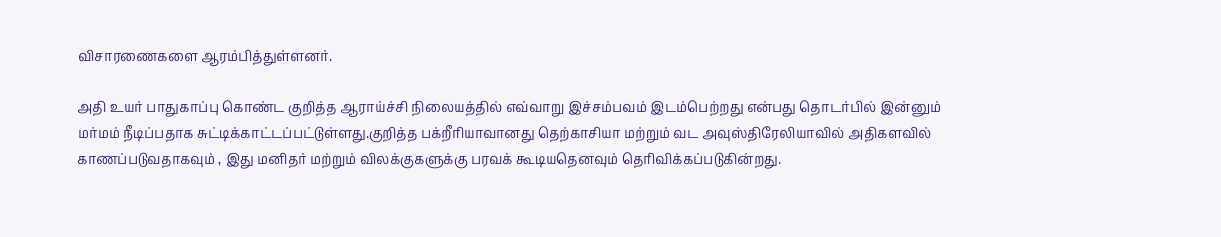விசாரணைகளை ஆரம்பித்துள்ளனர்.

அதி உயர் பாதுகாப்பு கொண்ட குறித்த ஆராய்ச்சி நிலையத்தில் எவ்வாறு இச்சம்பவம் இடம்பெற்றது என்பது தொடர்பில் இன்னும் மர்மம் நீடிப்பதாக சுட்டிக்காட்டப்பட்டுள்ளது.குறித்த பக்றீரியாவானது தெற்காசியா மற்றும் வட அவுஸ்திரேலியாவில் அதிகளவில் காணப்படுவதாகவும் , இது மனிதர் மற்றும் விலக்குகளுக்கு பரவக் கூடியதெனவும் தெரிவிக்கப்படுகின்றது.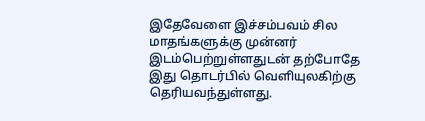இதேவேளை இச்சம்பவம் சில மாதங்களுக்கு முன்னர் இடம்பெற்றுள்ளதுடன் தற்போதே இது தொடர்பில் வெளியுலகிற்கு தெரியவந்துள்ளது.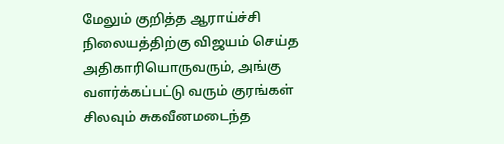மேலும் குறித்த ஆராய்ச்சி நிலையத்திற்கு விஜயம் செய்த அதிகாரியொருவரும், அங்கு வளர்க்கப்பட்டு வரும் குரங்கள் சிலவும் சுகவீனமடைந்த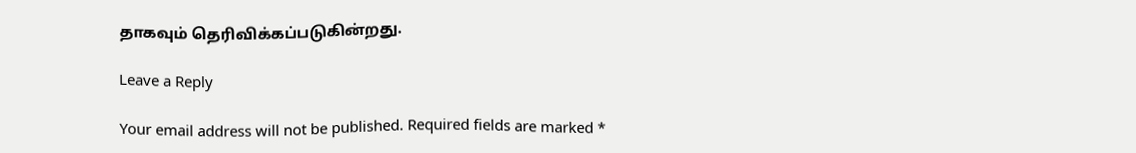தாகவும் தெரிவிக்கப்படுகின்றது.

Leave a Reply

Your email address will not be published. Required fields are marked *